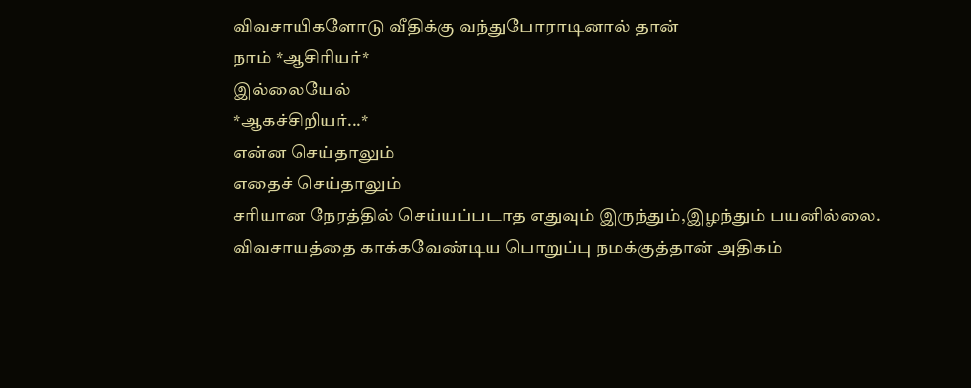விவசாயிகளோடு வீதிக்கு வந்துபோராடினால் தான்
நாம் *ஆசிரியர்*
இல்லையேல்
*ஆகச்சிறியர்...*
என்ன செய்தாலும்
எதைச் செய்தாலும்
சரியான நேரத்தில் செய்யப்படாத எதுவும் இருந்தும்,இழந்தும் பயனில்லை.
விவசாயத்தை காக்கவேண்டிய பொறுப்பு நமக்குத்தான் அதிகம்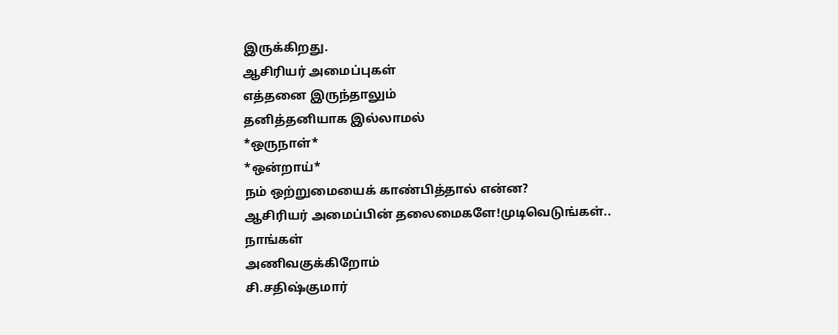இருக்கிறது.
ஆசிரியர் அமைப்புகள்
எத்தனை இருந்தாலும்
தனித்தனியாக இல்லாமல்
*ஒருநாள்*
*ஒன்றாய்*
நம் ஒற்றுமையைக் காண்பித்தால் என்ன?
ஆசிரியர் அமைப்பின் தலைமைகளே!முடிவெடுங்கள்..
நாங்கள்
அணிவகுக்கிறோம்
சி.சதிஷ்குமார்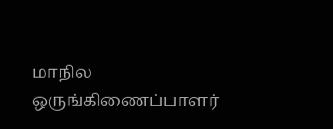மாநில ஒருங்கிணைப்பாளர்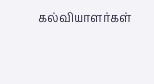கல்வியாளர்கள்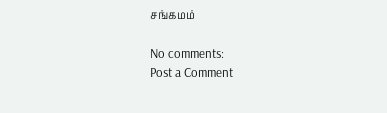சங்கமம்

No comments:
Post a Comment